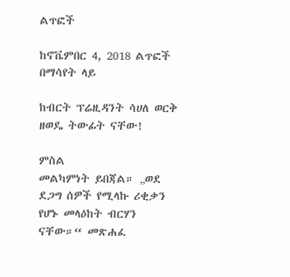ልጥፎች

ከኖቬምበር 4, 2018 ልጥፎች በማሳየት ላይ

ከብርት ፕሬዚዳንት ሳሀለ ወርቅ ዘወዴ ትውፊት ናቸው!

ምስል
መልካምነት ይበጃል። „ወደ ደጋግ ሰዎች የሚላኩ ሪቂቃን የሆኑ መላዕከት ብርሃን ናቸው።“ መጽሐፈ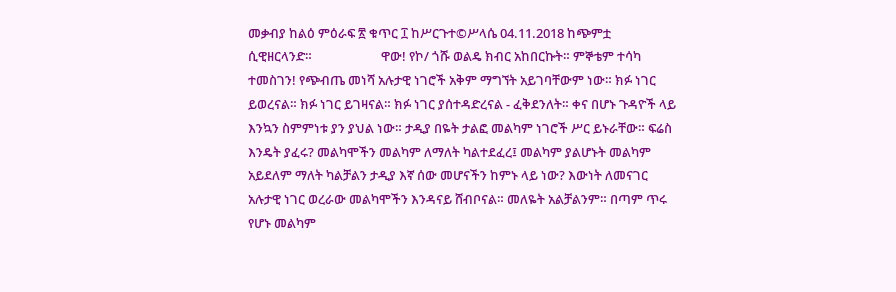መቃብያ ከልዕ ምዕራፍ ፳ ቁጥር ፲ ከሥርጉተ©ሥላሴ 04.11.2018 ከጭምቷ ሲዊዘርላንድ።                       ዋው! የኮ/ ጎሹ ወልዴ ክብር አከበርኩት። ምኞቴም ተሳካ ተመስገን! የጭብጤ መነሻ አሉታዊ ነገሮች አቅም ማግኘት አይገባቸውም ነው። ክፉ ነገር ይወረናል። ክፉ ነገር ይገዛናል። ክፉ ነገር ያሰተዳድረናል - ፈቅደንለት። ቀና በሆኑ ጉዳዮች ላይ እንኳን ስምምነቱ ያን ያህል ነው። ታዲያ በዬት ታልፎ መልካም ነገሮች ሥር ይኑራቸው። ፍሬስ እንዴት ያፈሩ? መልካሞችን መልካም ለማለት ካልተደፈረ፤ መልካም ያልሆኑት መልካም አይደለም ማለት ካልቻልን ታዲያ እኛ ሰው መሆናችን ከምኑ ላይ ነው? እውነት ለመናገር አሉታዊ ነገር ወረራው መልካሞችን እንዳናይ ሸብቦናል። መለዬት አልቻልንም። በጣም ጥሩ የሆኑ መልካም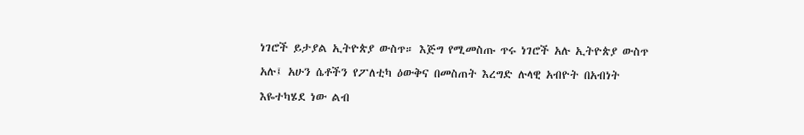ነገሮች ይታያል ኢትዮጵያ ውስጥ። እጅግ የሚመስጡ ጥሩ ነገሮች አሉ ኢትዮጵያ ውስጥ አሉ፤ አሁን ሴቶችን የፖለቲካ ዕውቅና በመስጠት እረግድ ሉላዊ አብዮት በአብነት እዬተካሄደ ነው ልብ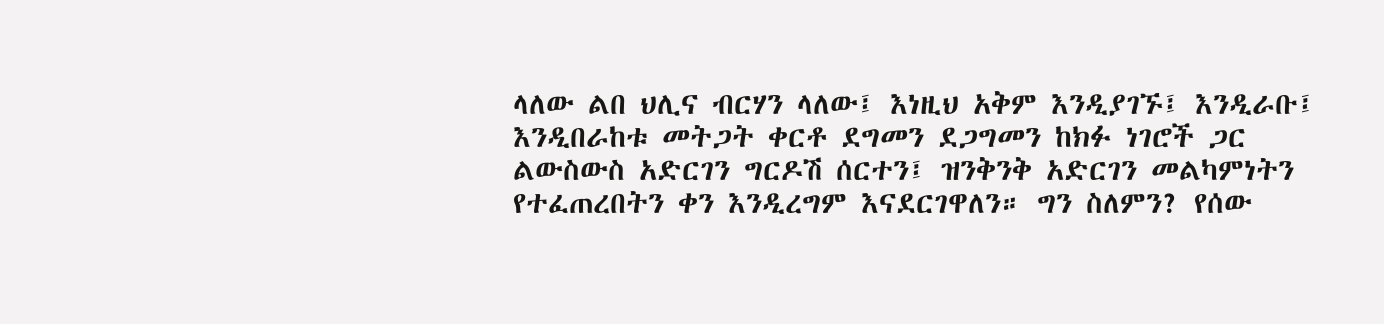ላለው ልበ ህሊና ብርሃን ላለው፤ እነዚህ አቅም እንዲያገኙ፤ እንዲራቡ፤ እንዲበራከቱ መትጋት ቀርቶ ደግመን ደጋግመን ከክፉ ነገሮች ጋር ልውስውስ አድርገን ግርዶሽ ሰርተን፤ ዝንቅንቅ አድርገን መልካምነትን የተፈጠረበትን ቀን እንዲረግም እናደርገዋለን። ግን ስለምን? የሰው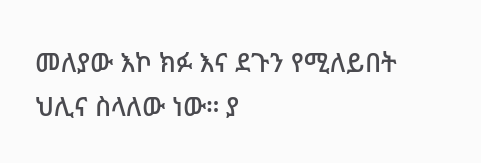መለያው እኮ ክፉ እና ደጉን የሚለይበት ህሊና ስላለው ነው። ያ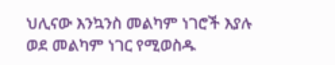ህሊናው እንኳንስ መልካም ነገሮች እያሉ ወደ መልካም ነገር የሚወስዱ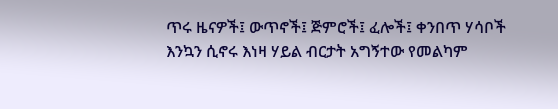ጥሩ ዜናዎች፤ ውጥኖች፤ ጅምሮች፤ ፈሎች፤ ቀንበጥ ሃሳቦች እንኳን ሲኖሩ እነዛ ሃይል ብርታት አግኝተው የመልካም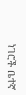ነገሮች ቤተኛ